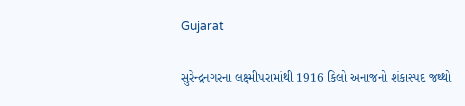Gujarat

સુરેન્દ્રનગરના લક્ષ્મીપરામાંથી 1916 કિલો અનાજનો શંકાસ્પદ જથ્થો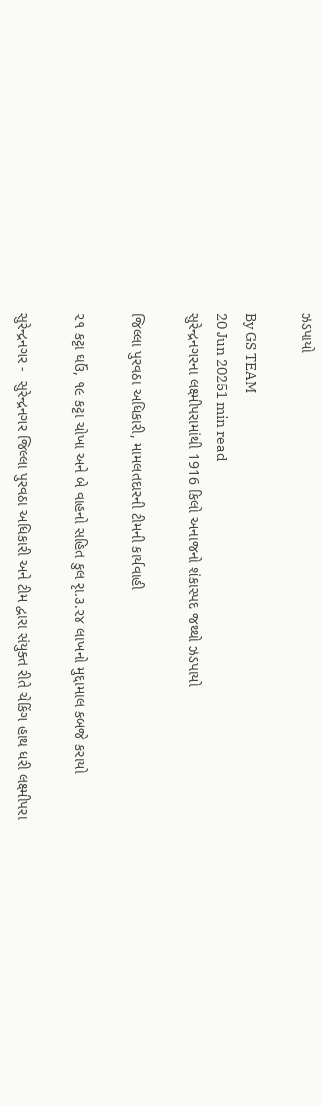ઝડપાયો

By GS TEAM
20 Jun 20251 min read
સુરેન્દ્રનગરના લક્ષ્મીપરામાંથી 1916 કિલો અનાજનો શંકાસ્પદ જથ્થો ઝડપાયો

જિલ્લા પુરવઠા અધિકારી, મામલતદારની ટીમની કાર્યવાહી

૨૧ કટ્ટા ઘઉં, ૧૯ કટ્ટા ચોખા અને બે વાહનો સહિત કુલ રૃા.૩.૨૪ લાખનો મુદ્દામાલ કબજે કરાયો

સુરેન્દ્રનગર -  સુરેન્દ્રનગર જિલ્લા પુરવઠા અધિકારી અને ટીમ દ્વારા સંયુક્ત રીતે ચેકિંગ હાથ ધરી લક્ષ્મીપરા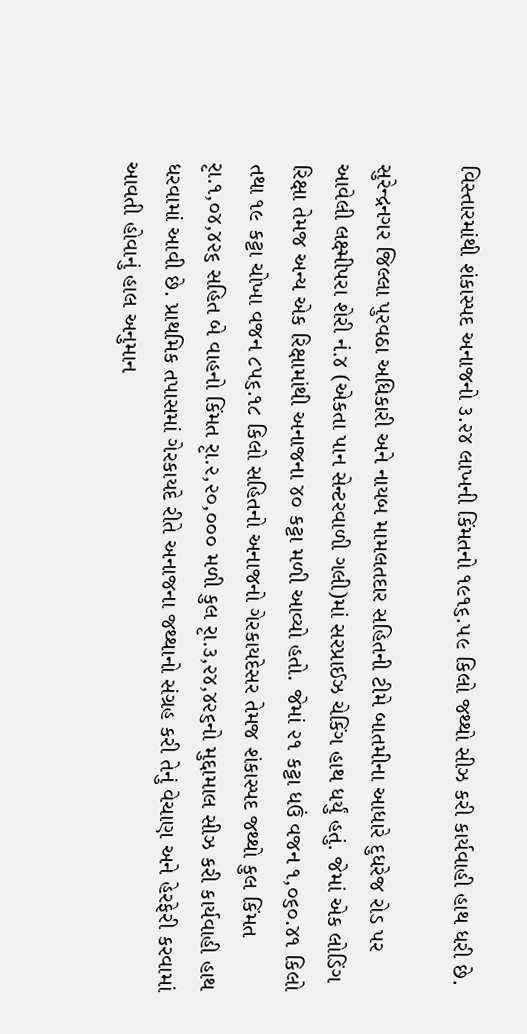વિસ્તારમાંથી શંકાસ્પદ અનાજનો ૩.૨૪ લાખની કિંમતનો ૧૯૧૬.૫૯ કિલો જથ્થો સીઝ કરી કાર્યવાહી હાથ ધરી છે.

સુરેન્દ્રનગર જિલ્લા પુરવઠા અધિકારી અને નાયબ મામલતદાર સહિતની ટીમે બાતમીના આધારે દુધરેજ રોડ પર આવેલી લક્ષ્મીપરા શેરી નં.૪ (એકતા પાન સેન્ટરવાળી ગલી)માં સરપ્રાઈઝ ચેકિંગ હાથ ધર્યું હતું. જેમાં એક લોડિંગ રિક્ષા તેમજ અન્ય એક રિક્ષામાંથી અનાજના ૪૦ કટ્ટા મળી આવ્યો હતો. જેમાં ૨૧ કટ્ટા ધઉં વજન ૧,૦૬૦.૪૧ કિલો તથા ૧૯ કટ્ટા ચોખા વજન ૮૫૬.૧૮ કિલો સહિતનો અનાજનો ગેરકાયદેસર તેમજ શંકાસ્પદ જથ્થો કુલ કિંમત રૃા.૧,૦૪,૪૨૬ સહિત બે વાહનો કિંમત રૃા.૨,૨૦,૦૦૦ મળી કુલ રૃા.૩,૨૪,૪૨૬નો મુદ્દામાલ સીઝ કરી કાર્યવાહી હાથ ધરવામાં આવી છે. પ્રાથમિક તપાસમાં ગેરકાયદે રીતે અનાજના જથ્થાનો સંગ્રહ કરી તેનું વેચાણ અને હેરફેરી કરવામાં આવતી હોવાનું હાલ અનુમાન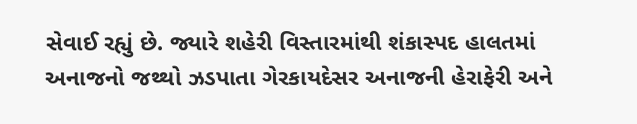સેવાઈ રહ્યું છે. જ્યારે શહેરી વિસ્તારમાંથી શંકાસ્પદ હાલતમાં અનાજનો જથ્થો ઝડપાતા ગેરકાયદેસર અનાજની હેરાફેરી અને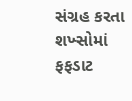સંગ્રહ કરતા શખ્સોમાં ફફડાટ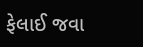ફેલાઈ જવા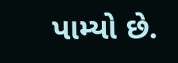પામ્યો છે.